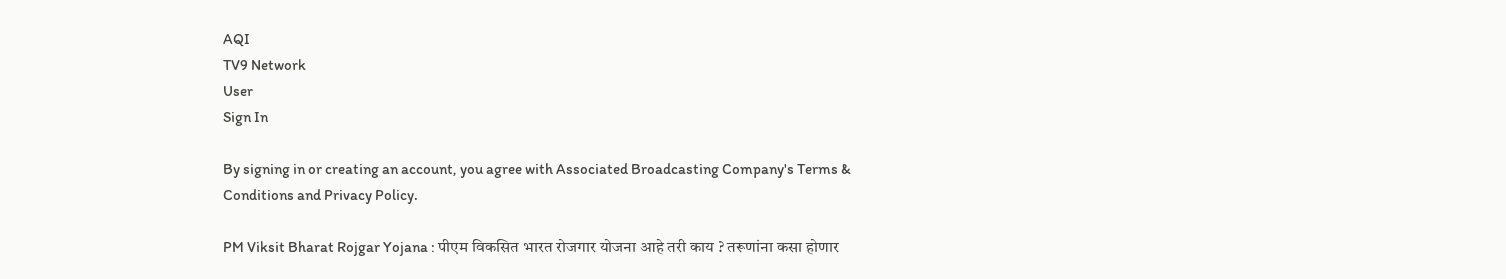AQI
TV9 Network
User
Sign In

By signing in or creating an account, you agree with Associated Broadcasting Company's Terms & Conditions and Privacy Policy.

PM Viksit Bharat Rojgar Yojana : पीएम विकसित भारत रोजगार योजना आहे तरी काय ? तरूणांना कसा होणार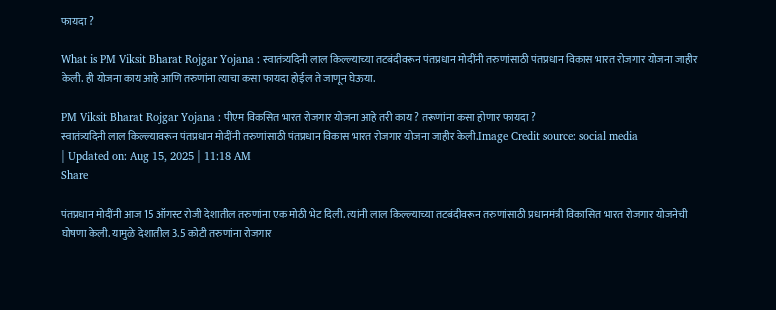फायदा ?

What is PM Viksit Bharat Rojgar Yojana : स्वातंत्र्यदिनी लाल किल्ल्याच्या तटबंदीवरून पंतप्रधान मोदींनी तरुणांसाठी पंतप्रधान विकास भारत रोजगार योजना जाहीर केली. ही योजना काय आहे आणि तरुणांना त्याचा कसा फायदा होईल ते जाणून घेऊया.

PM Viksit Bharat Rojgar Yojana : पीएम विकसित भारत रोजगार योजना आहे तरी काय ? तरूणांना कसा होणार फायदा ?
स्वातंत्र्यदिनी लाल किल्ल्यावरून पंतप्रधान मोदींनी तरुणांसाठी पंतप्रधान विकास भारत रोजगार योजना जाहीर केली.Image Credit source: social media
| Updated on: Aug 15, 2025 | 11:18 AM
Share

पंतप्रधान मोदींनी आज 15 ऑगस्ट रोजी देशातील तरुणांना एक मोठी भेट दिली. त्यांनी लाल किल्ल्याच्या तटबंदीवरून तरुणांसाठी प्रधानमंत्री विकासित भारत रोजगार योजनेची घोषणा केली. यामुळे देशातील 3.5 कोटी तरुणांना रोजगार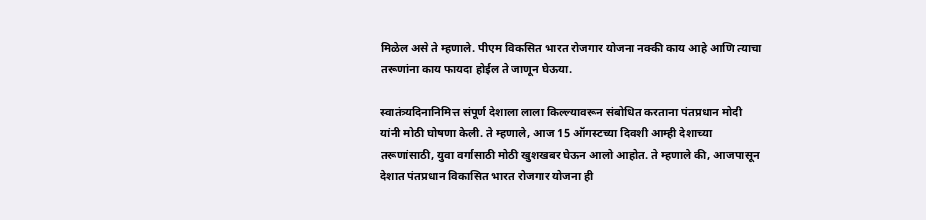मिळेल असे ते म्हणाले. पीएम विकसित भारत रोजगार योजना नक्की काय आहे आणि त्याचा तरूणांना काय फायदा होईल ते जाणून घेऊया.

स्वातंत्र्यदिनानिमित्त संपूर्ण देशाला लाला किल्ल्यावरून संबोधित करताना पंतप्रधान मोदी यांनी मोठी घोषणा केली. ते म्हणाले, आज 15 ऑगस्टच्या दिवशी आम्ही देशाच्या तरूणांसाठी, युवा वर्गासाठी मोठी खुशखबर घेऊन आलो आहोत. ते म्हणाले की, आजपासून देशात पंतप्रधान विकासित भारत रोजगार योजना ही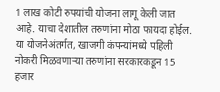1 लाख कोटी रुपयांची योजना लागू केली जात आहे. याचा देशातील तरुणांना मोठा फायदा होईल. या योजनेअंतर्गत, खाजगी कंपन्यांमध्ये पहिली नोकरी मिळवणाऱ्या तरुणांना सरकारकडून 15 हजार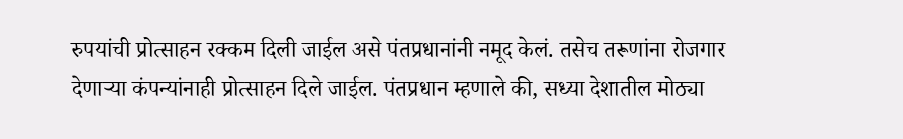रुपयांची प्रोत्साहन रक्कम दिली जाईल असे पंतप्रधानांनी नमूद केलं. तसेच तरूणांना रोजगार देणाऱ्या कंपन्यांनाही प्रोत्साहन दिले जाईल. पंतप्रधान म्हणाले की, सध्या देशातील मोठ्या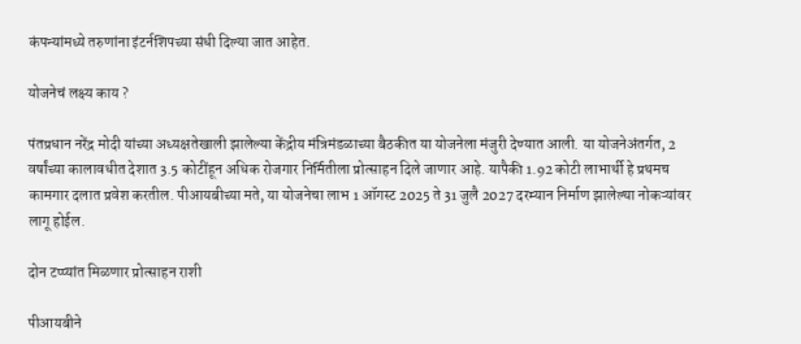कंपन्यांमध्ये तरुणांना इंटर्नशिपच्या संधी दिल्या जात आहेत.

योजनेचं लक्ष्य काय ?

पंतप्रधान नरेंद्र मोदी यांच्या अध्यक्षतेखाली झालेल्या केंद्रीय मंत्रिमंडळाच्या बैठकीत या योजनेला मंजुरी देण्यात आली. या योजनेअंतर्गत, 2 वर्षांच्या कालावधीत देशात 3.5 कोटींहून अधिक रोजगार निर्मितीला प्रोत्साहन दिले जाणार आहे. यापैकी 1.92 कोटी लाभार्थी हे प्रथमच कामगार दलात प्रवेश करतील. पीआयबीच्या मते, या योजनेचा लाभ 1 ऑगस्ट 2025 ते 31 जुलै 2027 दरम्यान निर्माण झालेल्या नोकऱ्यांवर लागू होईल.

दोन टप्प्यांत मिळणार प्रोत्साहन राशी

पीआयबीने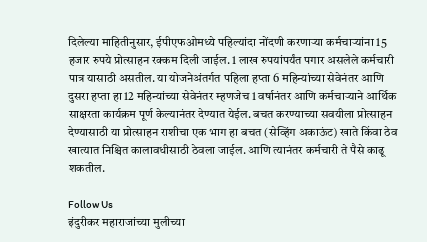दिलेल्या माहितीनुसार, ईपीएफओमध्ये पहिल्यांदा नोंदणी करणाऱ्या कर्मचाऱ्यांना 15 हजार रुपये प्रोत्साहन रक्कम दिली जाईल. 1 लाख रुपयांपर्यंत पगार असलेले कर्मचारी पात्र यासाठी असतील. या योजनेअंतर्गत पहिला हप्ता 6 महिन्यांच्या सेवेनंतर आणि दुसरा हप्ता हा 12 महिन्यांच्या सेवेनंतर म्हणजेच 1 वर्षानंतर आणि कर्मचाऱ्याने आर्थिक साक्षरता कार्यक्रम पूर्ण केल्यानंतर देण्यात येईल. बचत करण्याच्या सवयीला प्रोत्साहन देण्यासाठी या प्रोत्साहन राशीचा एक भाग हा बचत (सेव्हिंग अकाऊंट) खाते किंवा ठेव खात्यात निश्चित कालावधीसाठी ठेवला जाईल. आणि त्यानंतर कर्मचारी ते पैसे काढू शकतील.

Follow Us
इंदुरीकर महाराजांच्या मुलीच्या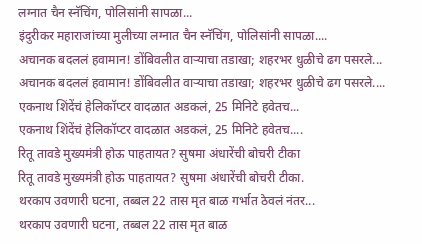लग्नात चैन स्नॅचिंग, पोलिसांनी सापळा...
इंदुरीकर महाराजांच्या मुलीच्या लग्नात चैन स्नॅचिंग, पोलिसांनी सापळा....
अचानक बदललं हवामान! डोंबिवलीत वाऱ्याचा तडाखा; शहरभर धुळीचे ढग पसरले...
अचानक बदललं हवामान! डोंबिवलीत वाऱ्याचा तडाखा; शहरभर धुळीचे ढग पसरले....
एकनाथ शिंदेंचं हेलिकॉप्टर वादळात अडकलं, 25 मिनिटे हवेतच...
एकनाथ शिंदेंचं हेलिकॉप्टर वादळात अडकलं, 25 मिनिटे हवेतच....
रितू तावडे मुख्यमंत्री होऊ पाहतायत? सुषमा अंधारेंची बोचरी टीका
रितू तावडे मुख्यमंत्री होऊ पाहतायत? सुषमा अंधारेंची बोचरी टीका.
थरकाप उवणारी घटना, तब्बल 22 तास मृत बाळ गर्भात ठेवलं नंतर...
थरकाप उवणारी घटना, तब्बल 22 तास मृत बाळ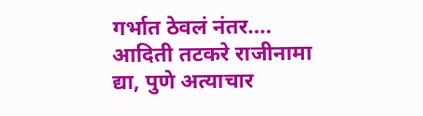गर्भात ठेवलं नंतर....
आदिती तटकरे राजीनामा द्या, पुणे अत्याचार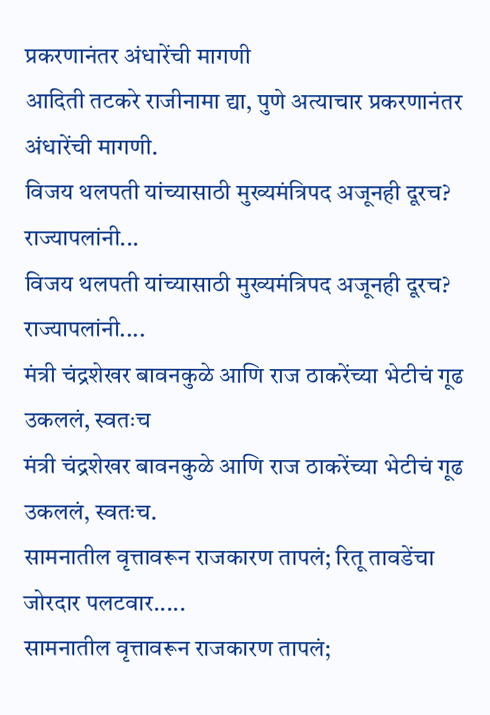प्रकरणानंतर अंधारेंची मागणी
आदिती तटकरे राजीनामा द्या, पुणे अत्याचार प्रकरणानंतर अंधारेंची मागणी.
विजय थलपती यांच्यासाठी मुख्यमंत्रिपद अजूनही दूरच? राज्यापलांनी...
विजय थलपती यांच्यासाठी मुख्यमंत्रिपद अजूनही दूरच? राज्यापलांनी....
मंत्री चंद्रशेखर बावनकुळे आणि राज ठाकरेंच्या भेटीचं गूढ उकललं, स्वतःच
मंत्री चंद्रशेखर बावनकुळे आणि राज ठाकरेंच्या भेटीचं गूढ उकललं, स्वतःच.
सामनातील वृत्तावरून राजकारण तापलं; रितू तावडेंचा जोरदार पलटवार.....
सामनातील वृत्तावरून राजकारण तापलं;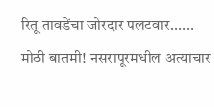रितू तावडेंचा जोरदार पलटवार......
मोठी बातमी! नसरापूरमधील अत्याचार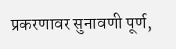प्रकरणावर सुनावणी पूर्ण,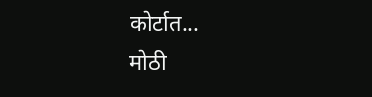कोर्टात...
मोठी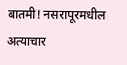बातमी! नसरापूरमधील अत्याचार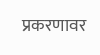प्रकरणावर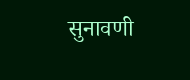सुनावणी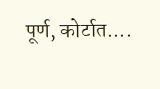पूर्ण, कोर्टात....